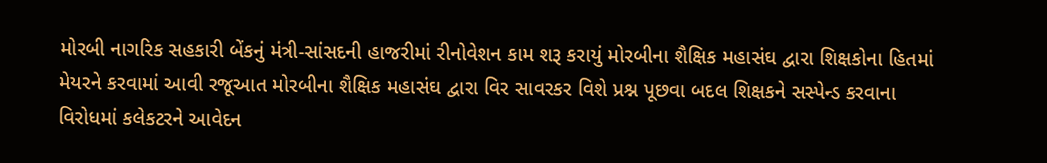મોરબી નાગરિક સહકારી બેંકનું મંત્રી-સાંસદની હાજરીમાં રીનોવેશન કામ શરૂ કરાયું મોરબીના શૈક્ષિક મહાસંઘ દ્વારા શિક્ષકોના હિતમાં મેયરને કરવામાં આવી રજૂઆત મોરબીના શૈક્ષિક મહાસંઘ દ્વારા વિર સાવરકર વિશે પ્રશ્ન પૂછવા બદલ શિક્ષકને સસ્પેન્ડ કરવાના વિરોધમાં કલેકટરને આવેદન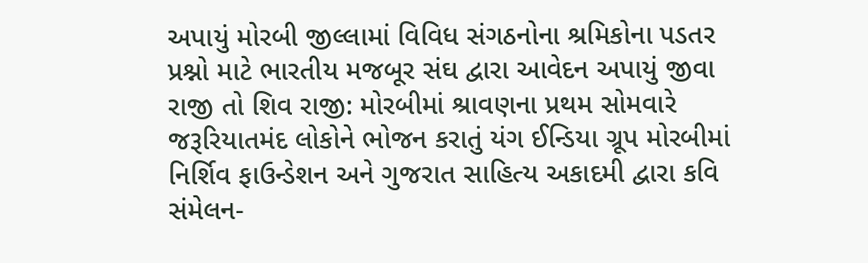અપાયું મોરબી જીલ્લામાં વિવિધ સંગઠનોના શ્રમિકોના પડતર પ્રશ્નો માટે ભારતીય મજબૂર સંઘ દ્વારા આવેદન અપાયું જીવા રાજી તો શિવ રાજી: મોરબીમાં શ્રાવણના પ્રથમ સોમવારે જરૂરિયાતમંદ લોકોને ભોજન કરાતું યંગ ઈન્ડિયા ગ્રૂપ મોરબીમાં નિર્શિવ ફાઉન્ડેશન અને ગુજરાત સાહિત્ય અકાદમી દ્વારા કવિ સંમેલન-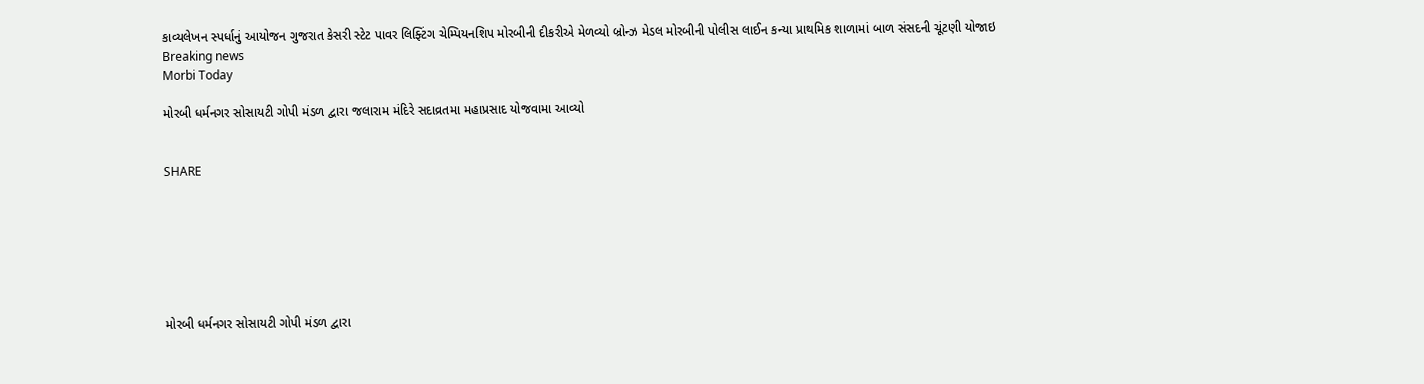કાવ્યલેખન સ્પર્ધાનું આયોજન ગુજરાત કેસરી સ્ટેટ પાવર લિફ્ટિંગ ચેમ્પિયનશિપ મોરબીની દીકરીએ મેળવ્યો બ્રોન્ઝ મેડલ મોરબીની પોલીસ લાઈન કન્યા પ્રાથમિક શાળામાં બાળ સંસદની ચૂંટણી યોજાઇ
Breaking news
Morbi Today

મોરબી ધર્મનગર સોસાયટી ગોપી મંડળ દ્વારા જલારામ મંદિરે સદાવ્રતમા મહાપ્રસાદ યોજવામા આવ્યો


SHARE







મોરબી ધર્મનગર સોસાયટી ગોપી મંડળ દ્વારા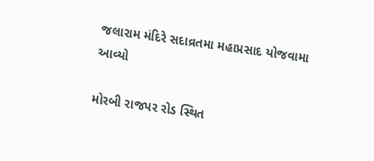જલારામ મંદિરે સદાવ્રતમા મહાપ્રસાદ યોજવામા આવ્યો

મોરબી રાજપર રોડ સ્થિત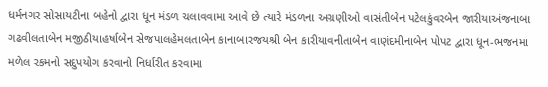ધર્મનગર સોસાયટીના બહેનો દ્વારા ધૂન મંડળ ચલાવવામા આવે છે ત્યારે મંડળના અગ્રણીઓ વાસંતીબેન પટેલકુંવરબેન જારીયાઅંજનાબા ગઢવીલતાબેન મજીઠીયાહર્ષાબેન સેજપાલહેમલતાબેન કાનાબારજયશ્રી બેન કારીયાવનીતાબેન વાણંદમીનાબેન પોપટ દ્વારા ધૂન-ભજનમા મળેલ રકમનો સદુપયોગ કરવાનો નિર્ધારીત કરવામા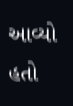આવ્યો હતો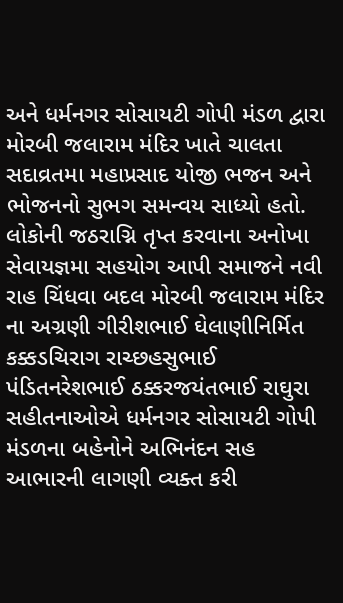અને ધર્મનગર સોસાયટી ગોપી મંડળ દ્વારા મોરબી જલારામ મંદિર ખાતે ચાલતા સદાવ્રતમા મહાપ્રસાદ યોજી ભજન અને ભોજનનો સુભગ સમન્વય સાધ્યો હતો. લોકોની જઠરાગ્નિ તૃપ્ત કરવાના અનોખા સેવાયજ્ઞમા સહયોગ આપી સમાજને નવી રાહ ચિંધવા બદલ મોરબી જલારામ મંદિર ના અગ્રણી ગીરીશભાઈ ઘેલાણીનિર્મિત કક્કડચિરાગ રાચ્છહસુભાઈ પંડિતનરેશભાઈ ઠક્કરજયંતભાઈ રાઘુરા સહીતનાઓએ ધર્મનગર સોસાયટી ગોપી મંડળના બહેનોને અભિનંદન સહ આભારની લાગણી વ્યક્ત કરી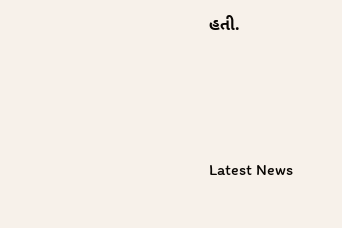હતી.






Latest News